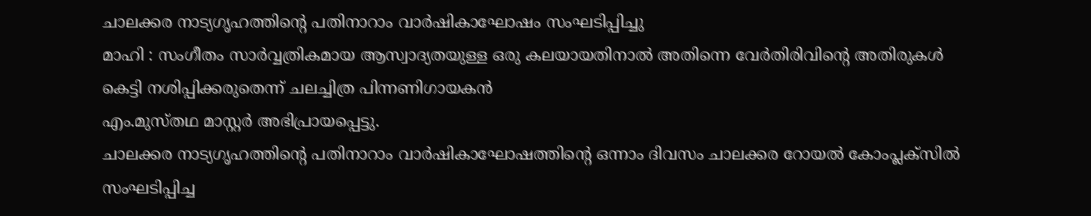ചാലക്കര നാട്യഗൃഹത്തിൻ്റെ പതിനാറാം വാർഷികാഘോഷം സംഘടിപ്പിച്ചു
മാഹി : സംഗീതം സാർവ്വത്രികമായ ആസ്വാദ്യതയുള്ള ഒരു കലയായതിനാൽ അതിന്നെ വേർതിരിവിൻ്റെ അതിരുകൾ കെട്ടി നശിപ്പിക്കരുതെന്ന് ചലച്ചിത്ര പിന്നണിഗായകൻ
എം.മുസ്തഥ മാസ്റ്റർ അഭിപ്രായപ്പെട്ടു.
ചാലക്കര നാട്യഗൃഹത്തിൻ്റെ പതിനാറാം വാർഷികാഘോഷത്തിൻ്റെ ഒന്നാം ദിവസം ചാലക്കര റോയൽ കോംപ്ലക്സിൽ സംഘടിപ്പിച്ച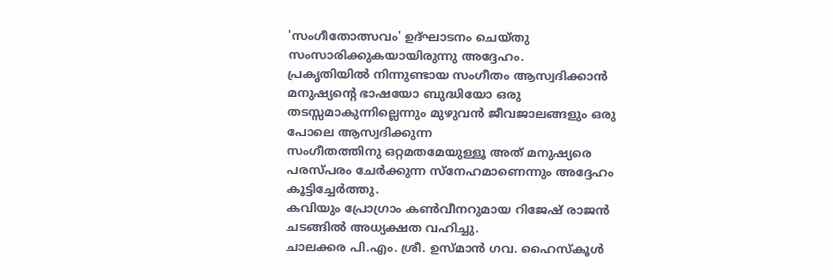'സംഗീതോത്സവം' ഉദ്ഘാടനം ചെയ്തു സംസാരിക്കുകയായിരുന്നു അദ്ദേഹം.
പ്രകൃതിയിൽ നിന്നുണ്ടായ സംഗീതം ആസ്വദിക്കാൻ മനുഷ്യൻ്റെ ഭാഷയോ ബുദ്ധിയോ ഒരു തടസ്സമാകുന്നില്ലെന്നും മുഴുവൻ ജീവജാലങ്ങളും ഒരു പോലെ ആസ്വദിക്കുന്ന
സംഗീതത്തിനു ഒറ്റമതമേയുള്ളൂ അത് മനുഷ്യരെ പരസ്പരം ചേർക്കുന്ന സ്നേഹമാണെന്നും അദ്ദേഹം കൂട്ടിച്ചേർത്തു.
കവിയും പ്രോഗ്രാം കൺവീനറുമായ റിജേഷ് രാജൻ ചടങ്ങിൽ അധ്യക്ഷത വഹിച്ചു.
ചാലക്കര പി.എം. ശ്രീ. ഉസ്മാൻ ഗവ. ഹൈസ്കൂൾ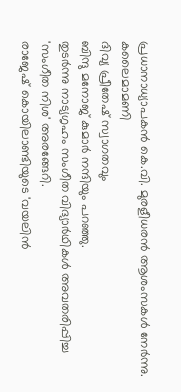പ്രധാനാധ്യാപകൻ കെ.വി. മുരളീധരൻ ആശംസകൾ നേർന്നു.
കലൈമാമണി
ദിവ്യ പ്രീതേഷ് സ്വാഗതവും
ബിന്ദു മനോജ് കുമാർ നന്ദിയും പറഞ്ഞു.
തുടർന്നു നാട്യഗൃഹം സംഗീത വിദ്യാർഥികൾ അവതരിപ്പിച്ച 'സംഗീത നിശ' അരങ്ങേറി.
രാജേഷ് കൊയിലാണ്ടിയുടെ 'വയലിൻ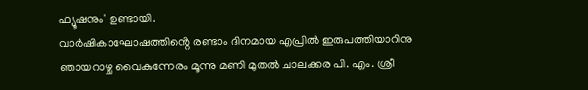ഫ്യൂഷനും' ഉണ്ടായി.
വാർഷികാഘോഷത്തിൻ്റെ രണ്ടാം ദിനമായ എപ്രിൽ ഇരുപത്തിയാറിനു ഞായറാഴ്ച വൈകുന്നേരം മൂന്നു മണി മുതൽ ചാലക്കര പി. എം. ശ്രീ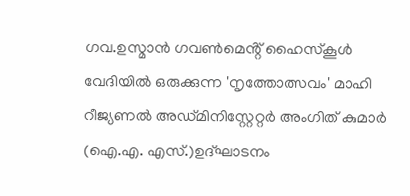ഗവ.ഉസ്മാൻ ഗവൺമെൻ്റ് ഹൈസ്കൂൾ വേദിയിൽ ഒരുക്കുന്ന 'നൃത്തോത്സവം' മാഹി റീജ്യണൽ അഡ്മിനിസ്റ്റേറ്റർ അംഗിത് കുമാർ (ഐ.എ. എസ്.)ഉദ്ഘാടനം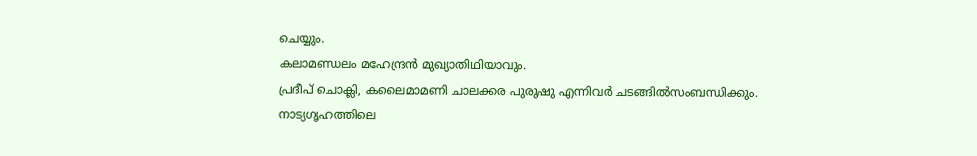ചെയ്യും.
കലാമണ്ഡലം മഹേന്ദ്രൻ മുഖ്യാതിഥിയാവും.
പ്രദീപ് ചൊക്ലി, കലൈമാമണി ചാലക്കര പുരുഷു എന്നിവർ ചടങ്ങിൽസംബന്ധിക്കും.
നാട്യഗൃഹത്തിലെ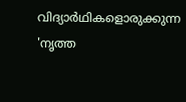വിദ്യാർഥികളൊരുക്കുന്ന 'നൃത്ത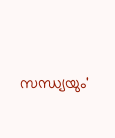സന്ധ്യയും'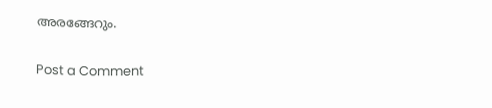അരങ്ങേറും.

Post a Comment